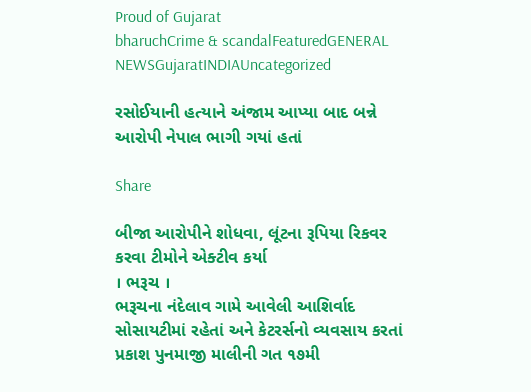Proud of Gujarat
bharuchCrime & scandalFeaturedGENERAL NEWSGujaratINDIAUncategorized

રસોઈયાની હત્યાને અંજામ આપ્યા બાદ બન્ને આરોપી નેપાલ ભાગી ગયાં હતાં

Share

બીજા આરોપીને શોધવા, લૂંટના રૂપિયા રિકવર કરવા ટીમોને એક્ટીવ કર્યા
। ભરૂચ ।
ભરૂચના નંદેલાવ ગામે આવેલી આશિર્વાદ સોસાયટીમાં રહેતાં અને કેટરર્સનો વ્યવસાય કરતાં પ્રકાશ પુનમાજી માલીની ગત ૧૭મી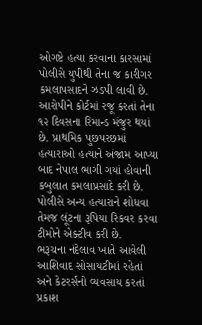ઓગષ્ટે હત્યા કરવાના કારસામાં પોલીસે યુપીથી તેના જ કારીગર કમલાપસાદને ઝડપી લાવી છે. આરોપીને કોર્ટમાં રજૂ કરતાં તેના ૧૨ દિવસના રિમાન્ડ મંજુર થયાં છે. પ્રાથમિક પુછપરછમાં હત્યારાઓ હત્યાને અંજામ આપ્યા બાદ નેપાલ ભાગી ગયાં હોવાની કબુલાત કમલાપ્રસાદે કરી છે. પોલીસે અન્ય હત્યારાને શોધવા તેમજ લૂંટના રૂપિયા રિકવર કરવા ટીમોને એક્ટીવ કરી છે.
ભરૂચના નંદેલાવ ખાતે આવેલી આશિવાદ સોસાયટીમાં રહેતાં અને કેટરર્સનો વ્યવસાય કરતાં પ્રકાશ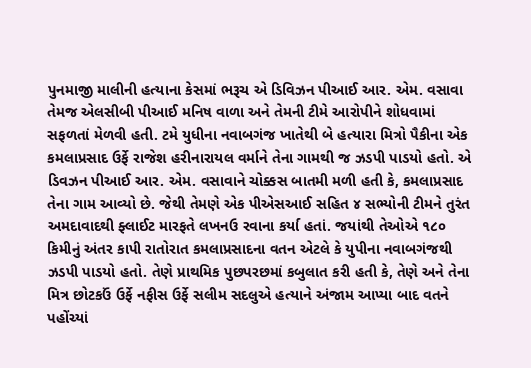પુનમાજી માલીની હત્યાના કેસમાં ભરૂચ એ ડિવિઝન પીઆઈ આર. એમ. વસાવા તેમજ એલસીબી પીઆઈ મનિષ વાળા અને તેમની ટીમે આરોપીને શોધવામાં સફળતાં મેળવી હતી. ટમે યુધીના નવાબગંજ ખાતેથી બે હત્યારા મિત્રો પૈકીના એક કમલાપ્રસાદ ઉર્ફે રાજેશ હરીનારાયલ વર્માને તેના ગામથી જ ઝડપી પાડયો હતો. એ ડિવઝન પીઆઈ આર. એમ. વસાવાને ચોક્કસ બાતમી મળી હતી કે, કમલાપ્રસાદ તેના ગામ આવ્યો છે. જેથી તેમણે એક પીએસઆઈ સહિત ૪ સભ્યોની ટીમને તુરંત અમદાવાદથી ફ્લાઈટ મારફતે લખનઉ રવાના કર્યા હતાં. જયાંથી તેઓએ ૧૮૦ કિમીનું અંતર કાપી રાતોરાત કમલાપ્રસાદના વતન એટલે કે યુપીના નવાબગંજથી ઝડપી પાડયો હતો. તેણે પ્રાથમિક પુછપરછમાં કબુલાત કરી હતી કે, તેણે અને તેના મિત્ર છોટકઉં ઉર્ફે નફીસ ઉર્ફે સલીમ સદલુએ હત્યાને અંજામ આપ્યા બાદ વતને પહોંચ્યાં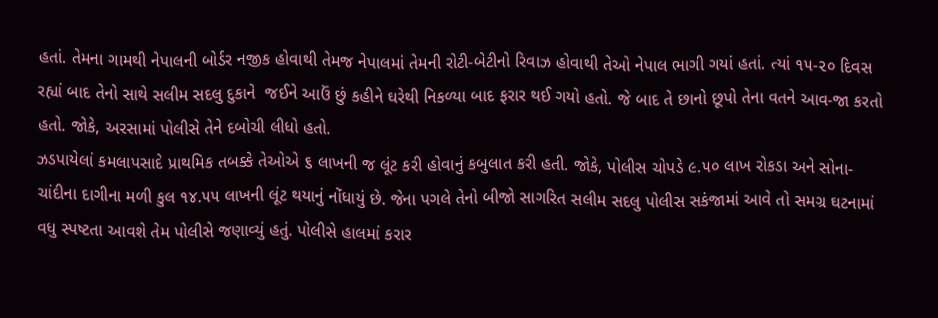હતાં. તેમના ગામથી નેપાલની બોર્ડર નજીક હોવાથી તેમજ નેપાલમાં તેમની રોટી-બેટીનો રિવાઝ હોવાથી તેઓ નેપાલ ભાગી ગયાં હતાં. ત્યાં ૧૫-૨૦ દિવસ રહ્યાં બાદ તેનો સાથે સલીમ સદલુ દુકાને  જઈને આઉં છું કહીને ઘરેથી નિકળ્યા બાદ ફરાર થઈ ગયો હતો. જે બાદ તે છાનો છૂપો તેના વતને આવ-જા કરતો હતો. જોકે, અરસામાં પોલીસે તેને દબોચી લીધો હતો.
ઝડપાયેલાં કમલાપસાદે પ્રાથમિક તબક્કે તેઓએ ૬ લાખની જ લૂંટ કરી હોવાનું કબુલાત કરી હતી. જોકે, પોલીસ ચોપડે ૯.૫૦ લાખ રોકડા અને સોના-ચાંદીના દાગીના મળી કુલ ૧૪.૫૫ લાખની લૂંટ થયાનું નોંધાયું છે. જેના પગલે તેનો બીજો સાગરિત સલીમ સદલુ પોલીસ સકંજામાં આવે તો સમગ્ર ઘટનામાં વધુ સ્પષ્ટતા આવશે તેમ પોલીસે જણાવ્યું હતું. પોલીસે હાલમાં કરાર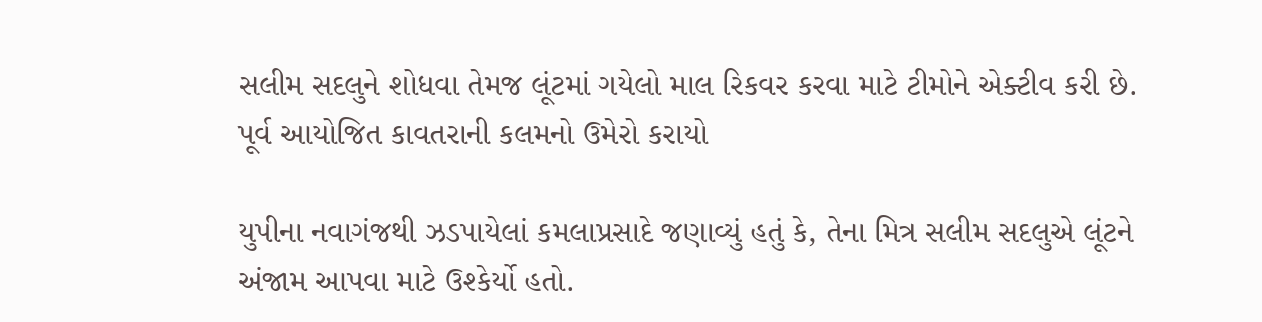સલીમ સદલુને શોધવા તેમજ લૂંટમાં ગયેલો માલ રિકવર કરવા માટે ટીમોને એક્ટીવ કરી છે.
પૂર્વ આયોજિત કાવતરાની કલમનો ઉમેરો કરાયો

યુપીના નવાગંજથી ઝડપાયેલાં કમલાપ્રસાદે જણાવ્યું હતું કે, તેના મિત્ર સલીમ સદલુએ લૂંટને અંજામ આપવા માટે ઉશ્કેર્યો હતો.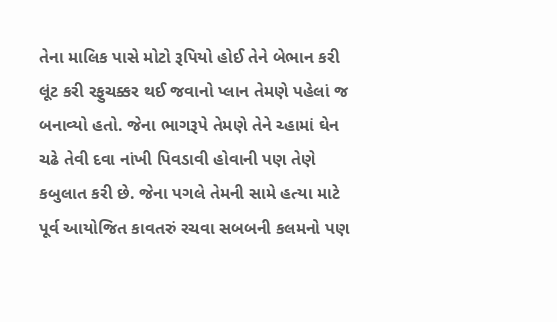તેના માલિક પાસે મોટો રૂપિયો હોઈ તેને બેભાન કરી લૂંટ કરી રફુચક્કર થઈ જવાનો પ્લાન તેમણે પહેલાં જ બનાવ્યો હતો. જેના ભાગરૂપે તેમણે તેને ચ્હામાં ઘેન ચઢે તેવી દવા નાંખી પિવડાવી હોવાની પણ તેણે કબુલાત કરી છે. જેના પગલે તેમની સામે હત્યા માટે પૂર્વ આયોજિત કાવતરું રચવા સબબની કલમનો પણ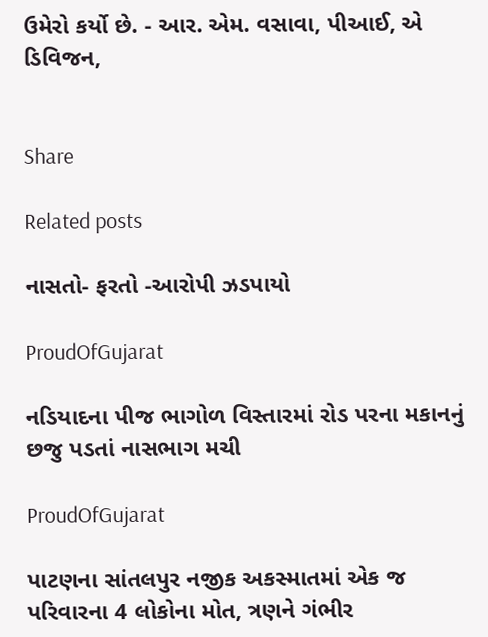ઉમેરો કર્યો છે. - આર. એમ. વસાવા, પીઆઈ, એ ડિવિજન,


Share

Related posts

નાસતો- ફરતો -આરોપી ઝડપાયો

ProudOfGujarat

નડિયાદના પીજ ભાગોળ વિસ્તારમાં રોડ પરના મકાનનું છજુ પડતાં નાસભાગ મચી

ProudOfGujarat

પાટણના સાંતલપુર નજીક અકસ્માતમાં એક જ પરિવારના 4 લોકોના મોત, ત્રણને ગંભીર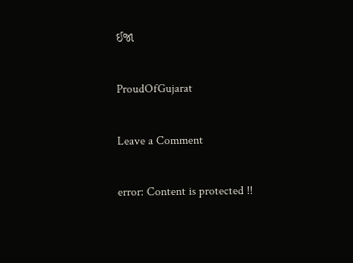ઈજા

ProudOfGujarat

Leave a Comment

error: Content is protected !!